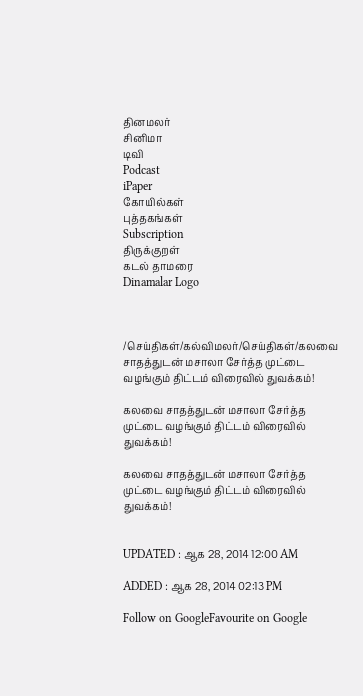தினமலர்
சினிமா
டிவி
Podcast
iPaper
கோயில்கள்
புத்தகங்கள்
Subscription
திருக்குறள்
கடல் தாமரை
Dinamalar Logo



/செய்திகள்/கல்விமலர்/செய்திகள்/கலவை சாதத்துடன் மசாலா சேர்த்த முட்டை வழங்கும் திட்டம் விரைவில் துவக்கம்!

கலவை சாதத்துடன் மசாலா சேர்த்த முட்டை வழங்கும் திட்டம் விரைவில் துவக்கம்!

கலவை சாதத்துடன் மசாலா சேர்த்த முட்டை வழங்கும் திட்டம் விரைவில் துவக்கம்!


UPDATED : ஆக 28, 2014 12:00 AM

ADDED : ஆக 28, 2014 02:13 PM

Follow on GoogleFavourite on Google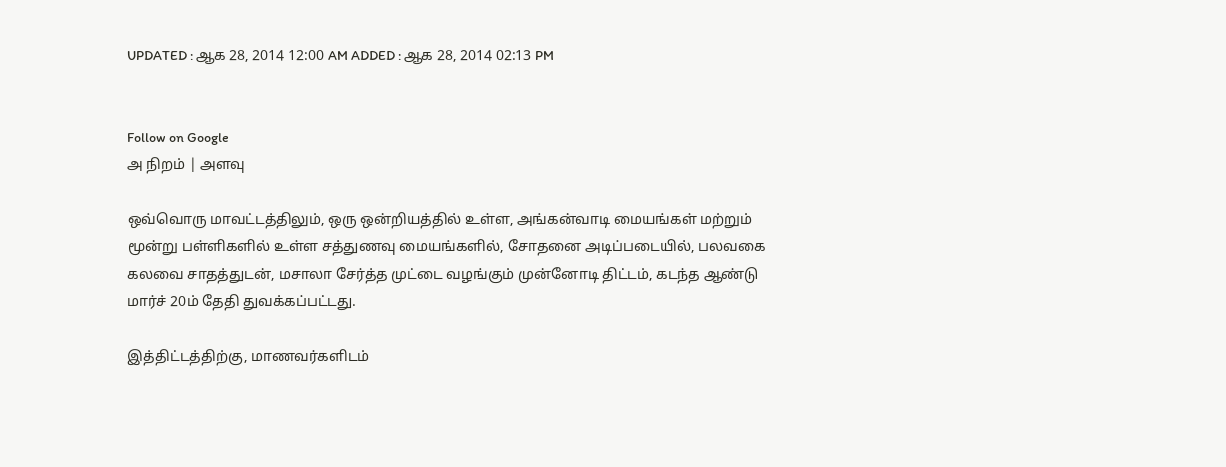UPDATED : ஆக 28, 2014 12:00 AM ADDED : ஆக 28, 2014 02:13 PM


Follow on Google
அ நிறம் | அளவு

ஒவ்வொரு மாவட்டத்திலும், ஒரு ஒன்றியத்தில் உள்ள, அங்கன்வாடி மையங்கள் மற்றும் மூன்று பள்ளிகளில் உள்ள சத்துணவு மையங்களில், சோதனை அடிப்படையில், பலவகை கலவை சாதத்துடன், மசாலா சேர்த்த முட்டை வழங்கும் முன்னோடி திட்டம், கடந்த ஆண்டு மார்ச் 20ம் தேதி துவக்கப்பட்டது.

இத்திட்டத்திற்கு, மாணவர்களிடம்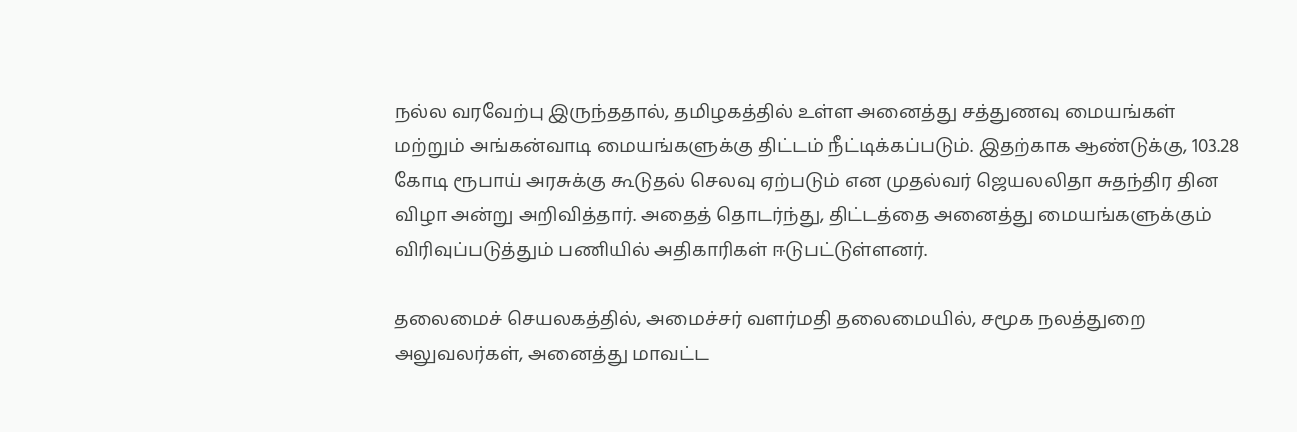நல்ல வரவேற்பு இருந்ததால், தமிழகத்தில் உள்ள அனைத்து சத்துணவு மையங்கள் மற்றும் அங்கன்வாடி மையங்களுக்கு திட்டம் நீட்டிக்கப்படும். இதற்காக ஆண்டுக்கு, 103.28 கோடி ரூபாய் அரசுக்கு கூடுதல் செலவு ஏற்படும் என முதல்வர் ஜெயலலிதா சுதந்திர தின விழா அன்று அறிவித்தார். அதைத் தொடர்ந்து, திட்டத்தை அனைத்து மையங்களுக்கும் விரிவுப்படுத்தும் பணியில் அதிகாரிகள் ஈடுபட்டுள்ளனர்.

தலைமைச் செயலகத்தில், அமைச்சர் வளர்மதி தலைமையில், சமூக நலத்துறை அலுவலர்கள், அனைத்து மாவட்ட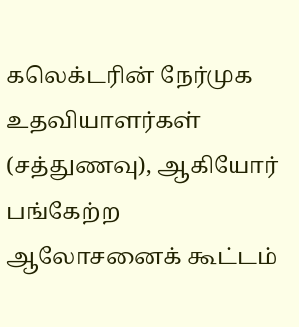கலெக்டரின் நேர்முக உதவியாளர்கள் (சத்துணவு), ஆகியோர் பங்கேற்ற ஆலோசனைக் கூட்டம்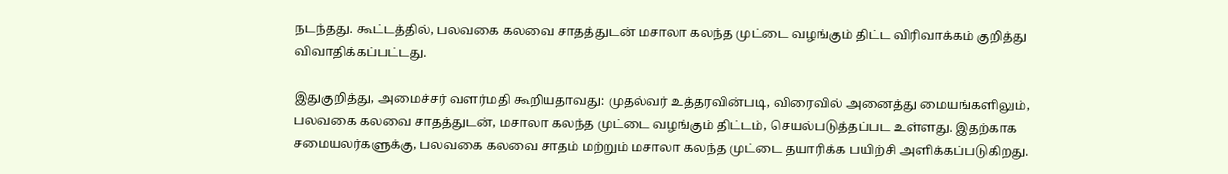நடந்தது. கூட்டத்தில், பலவகை கலவை சாதத்துடன் மசாலா கலந்த முட்டை வழங்கும் திட்ட விரிவாக்கம் குறித்து விவாதிக்கப்பட்டது.

இதுகுறித்து, அமைச்சர் வளர்மதி கூறியதாவது: முதல்வர் உத்தரவின்படி, விரைவில் அனைத்து மையங்களிலும், பலவகை கலவை சாதத்துடன், மசாலா கலந்த முட்டை வழங்கும் திட்டம், செயல்படுத்தப்பட உள்ளது. இதற்காக சமையலர்களுக்கு, பலவகை கலவை சாதம் மற்றும் மசாலா கலந்த முட்டை தயாரிக்க பயிற்சி அளிக்கப்படுகிறது.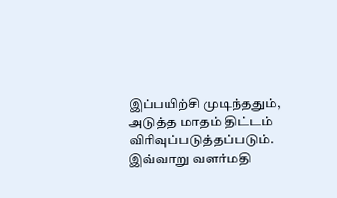இப்பயிற்சி முடிந்ததும், அடுத்த மாதம் திட்டம் விரிவுப்படுத்தப்படும். இவ்வாறு வளர்மதி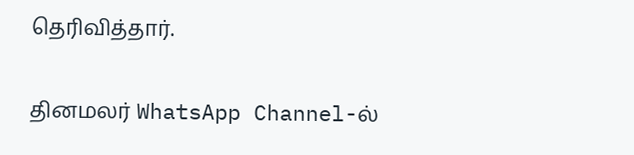தெரிவித்தார்.

தினமலர் WhatsApp Channel-ல்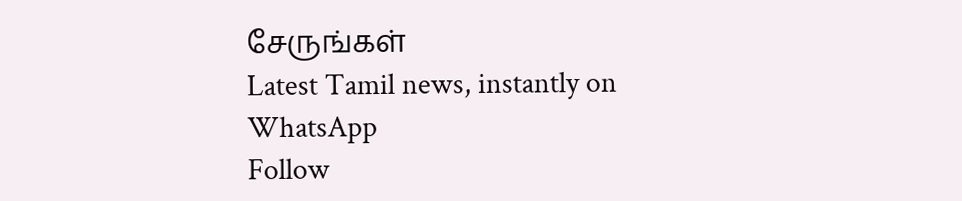சேருங்கள்
Latest Tamil news, instantly on WhatsApp
Follow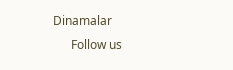Dinamalar
      Follow us